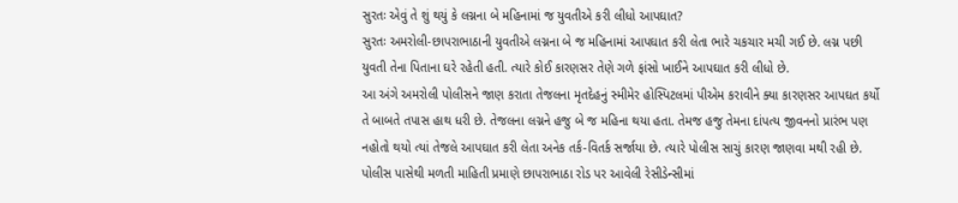સુરતઃ એવું તે શું થયું કે લગ્નના બે મહિનામાં જ યુવતીએ કરી લીધો આપઘાત?
સુરતઃ અમરોલી-છાપરાભાઠાની યુવતીએ લગ્નના બે જ મહિનામાં આપઘાત કરી લેતા ભારે ચકચાર મચી ગઈ છે. લગ્ન પછી યુવતી તેના પિતાના ઘરે રહેતી હતી. ત્યારે કોઈ કારણસર તેણે ગળે ફાંસો ખાઈને આપઘાત કરી લીધો છે.
આ અંગે અમરોલી પોલીસને જાણ કરાતા તેજલના મૃતદેહનું સ્મીમેર હોસ્પિટલમાં પીએમ કરાવીને ક્યા કારણસર આપઘત કર્યો તે બાબતે તપાસ હાથ ધરી છે. તેજલના લગ્નને હજુ બે જ મહિના થયા હતા. તેમજ હજુ તેમના દાંપત્ય જીવનનો પ્રારંભ પણ નહોતો થયો ત્યાં તેજલે આપઘાત કરી લેતા અનેક તર્ક-વિતર્ક સર્જાયા છે. ત્યારે પોલીસ સાચું કારણ જાણવા મથી રહી છે.
પોલીસ પાસેથી મળતી માહિતી પ્રમાણે છાપરાભાઠા રોડ પર આવેલી રેસીડેન્સીમાં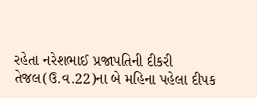રહેતા નરેશભાઈ પ્રજાપતિની દીકરી તેજલ(ઉ.વ.22)ના બે મહિના પહેલા દીપક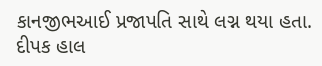કાનજીભઆઈ પ્રજાપતિ સાથે લગ્ન થયા હતા. દીપક હાલ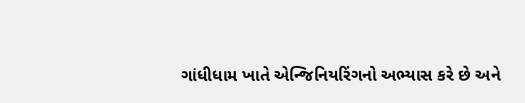ગાંધીધામ ખાતે એન્જિનિયરિંગનો અભ્યાસ કરે છે અને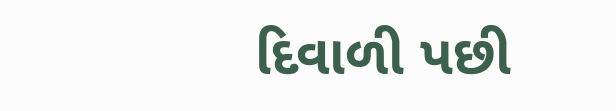દિવાળી પછી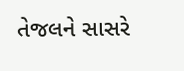તેજલને સાસરે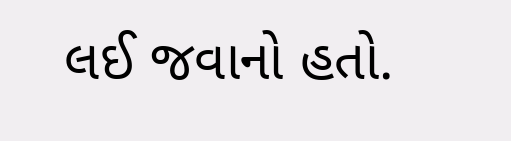લઈ જવાનો હતો.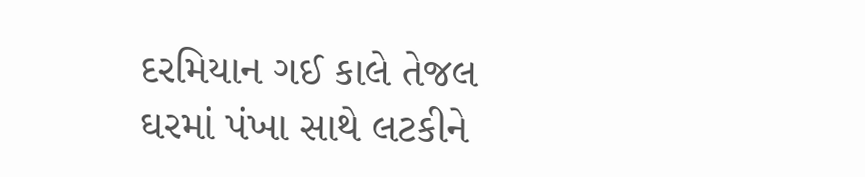દરમિયાન ગઈ કાલે તેજલ ઘરમાં પંખા સાથે લટકીને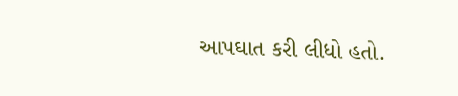આપઘાત કરી લીધો હતો.